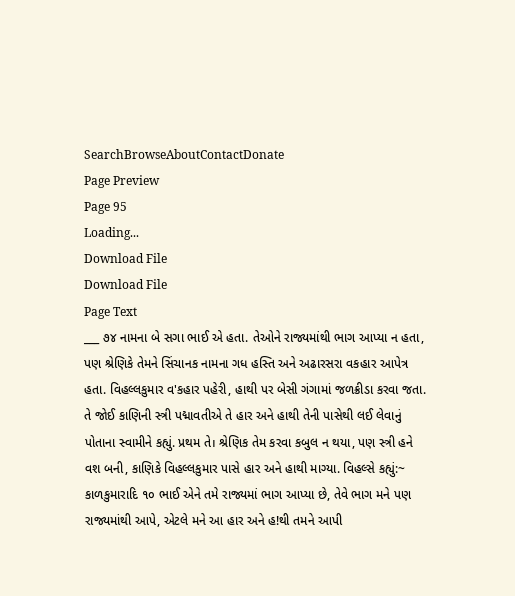SearchBrowseAboutContactDonate
Page Preview
Page 95
Loading...
Download File
Download File
Page Text
___ ૭૪ નામના બે સગા ભાઈ એ હતા. તેઓને રાજ્યમાંથી ભાગ આપ્યા ન હતા, પણ શ્રેણિકે તેમને સિંચાનક નામના ગધ હસ્તિ અને અઢારસરા વકહાર આપેત્ર હતા. વિહલ્લકુમાર વ'કહાર પહેરી, હાથી પર બેસી ગંગામાં જળક્રીડા કરવા જતા. તે જોઈ કાણિની સ્ત્રી પદ્માવતીએ તે હાર અને હાથી તેની પાસેથી લઈ લેવાનું પોતાના સ્વામીને કહ્યું. પ્રથમ તે। શ્રેણિક તેમ કરવા કબુલ ન થયા, પણ સ્ત્રી હને વશ બની, કાણિકે વિહલ્લકુમાર પાસે હાર અને હાથી માગ્યા. વિહલ્સે કહ્યું:~ કાળકુમારાદિ ૧૦ ભાઈ એને તમે રાજ્યમાં ભાગ આપ્યા છે, તેવે ભાગ મને પણ રાજ્યમાંથી આપે, એટલે મને આ હાર અને હ!થી તમને આપી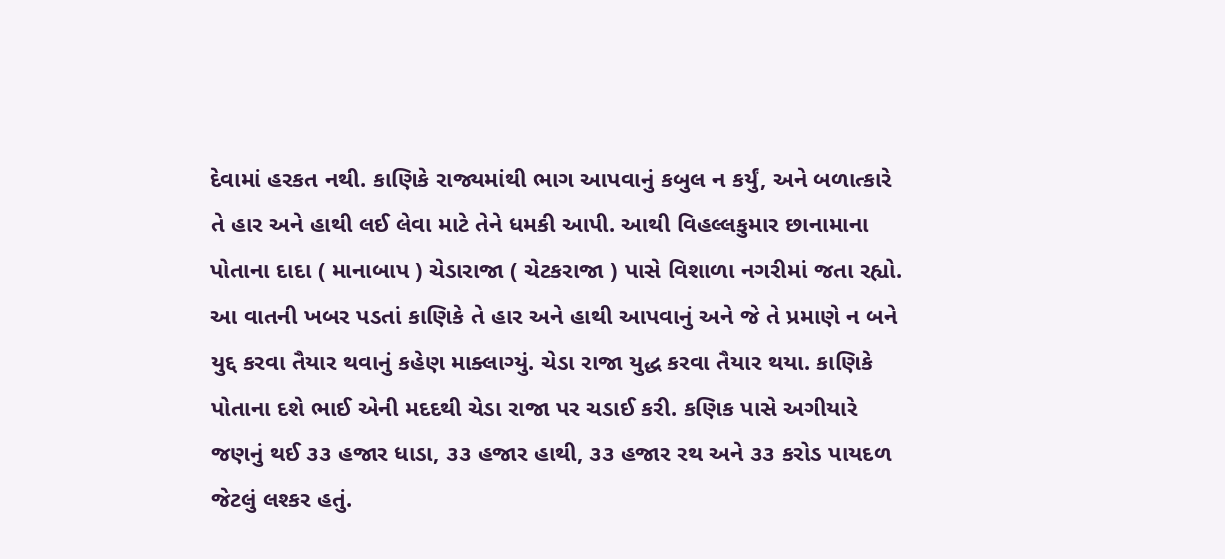દેવામાં હરકત નથી. કાણિકે રાજ્યમાંથી ભાગ આપવાનું કબુલ ન કર્યું, અને બળાત્કારે તે હાર અને હાથી લઈ લેવા માટે તેને ધમકી આપી. આથી વિહલ્લકુમાર છાનામાના પોતાના દાદા ( માનાબાપ ) ચેડારાજા ( ચેટકરાજા ) પાસે વિશાળા નગરીમાં જતા રહ્યો. આ વાતની ખબર પડતાં કાણિકે તે હાર અને હાથી આપવાનું અને જે તે પ્રમાણે ન બને યુદ્દ કરવા તૈયાર થવાનું કહેણ માક્લાગ્યું. ચેડા રાજા યુદ્ધ કરવા તૈયાર થયા. કાણિકે પોતાના દશે ભાઈ એની મદદથી ચેડા રાજા પર ચડાઈ કરી. કણિક પાસે અગીયારે જણનું થઈ ૩૩ હજાર ધાડા, ૩૩ હજાર હાથી, ૩૩ હજાર રથ અને ૩૩ કરોડ પાયદળ જેટલું લશ્કર હતું.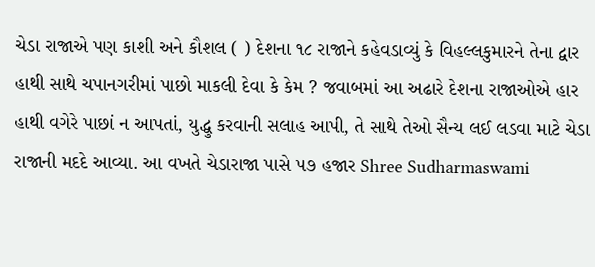ચેડા રાજાએ પણ કાશી અને કૌશલ ( ) દેશના ૧૮ રાજાને કહેવડાવ્યું કે વિહલ્લકુમારને તેના દ્વાર હાથી સાથે ચપાનગરીમાં પાછો માકલી દેવા કે કેમ ? જવાબમાં આ અઢારે દેશના રાજાઓએ હાર હાથી વગેરે પાછાં ન આપતાં, યુદ્ધુ કરવાની સલાહ આપી, તે સાથે તેઓ સૈન્ય લઈ લડવા માટે ચેડા રાજાની મદદે આવ્યા. આ વખતે ચેડારાજા પાસે ૫૭ હજાર Shree Sudharmaswami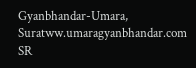Gyanbhandar-Umara, Suratww.umaragyanbhandar.com
SR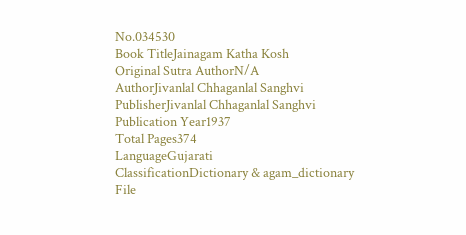No.034530
Book TitleJainagam Katha Kosh
Original Sutra AuthorN/A
AuthorJivanlal Chhaganlal Sanghvi
PublisherJivanlal Chhaganlal Sanghvi
Publication Year1937
Total Pages374
LanguageGujarati
ClassificationDictionary & agam_dictionary
File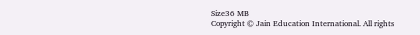Size36 MB
Copyright © Jain Education International. All rights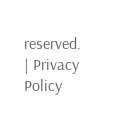reserved. | Privacy Policy